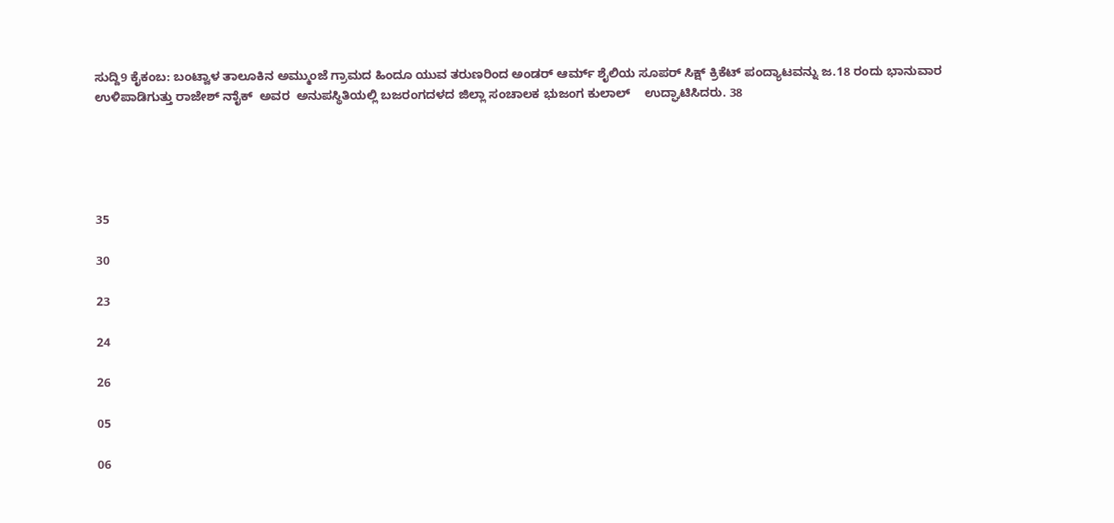ಸುದ್ದಿ9 ಕೈಕಂಬ: ಬಂಟ್ವಾಳ ತಾಲೂಕಿನ ಅಮ್ಮುಂಜೆ ಗ್ರಾಮದ ಹಿಂದೂ ಯುವ ತರುಣರಿಂದ ಅಂಡರ್ ಆರ್ಮ್ ಶೈಲಿಯ ಸೂಪರ್ ಸಿಕ್ಷ್ ಕ್ರಿಕೆಟ್ ಪಂದ್ಯಾಟವನ್ನು ಜ.18 ರಂದು ಭಾನುವಾರ ಉಳಿಪಾಡಿಗುತ್ತು ರಾಜೇಶ್ ನಾೈಕ್  ಅವರ  ಅನುಪಸ್ಥಿತಿಯಲ್ಲಿ ಬಜರಂಗದಳದ ಜಿಲ್ಲಾ ಸಂಚಾಲಕ ಭುಜಂಗ ಕುಲಾಲ್    ಉದ್ಘಾಟಿಸಿದರು. 38





35

30

23

24

26

05

06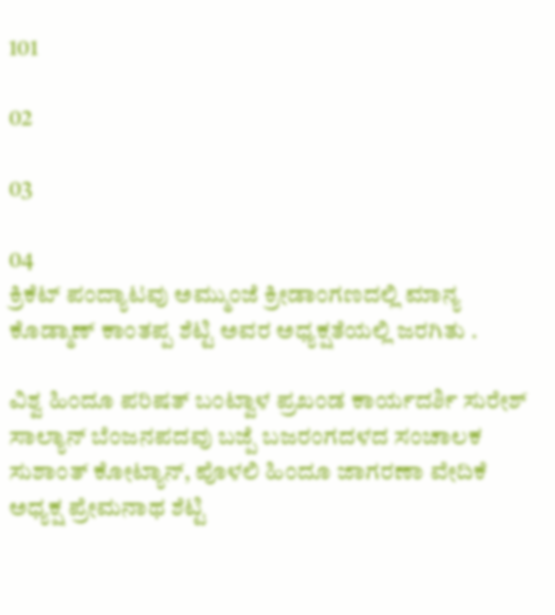101

02

03

04
ಕ್ರಿಕೆಟ್ ಪಂದ್ಯಾಟವು ಅಮ್ಮುಂಜೆ ಕ್ರೀಡಾಂಗಣದಲ್ಲಿ ಮಾನ್ಯ ಕೊಡ್ಮಾಣ್ ಕಾಂತಪ್ಪ ಶೆಟ್ಟಿ ಅವರ ಅಧ್ಯಕ್ಷತೆಯಲ್ಲಿ ಜರಗಿತು .

ವಿಶ್ವ ಹಿಂದೂ ಪರಿಷತ್ ಬಂಟ್ವಾಳ ಪ್ರಖಂಡ ಕಾರ್ಯದರ್ಶಿ ಸುರೇಶ್ ಸಾಲ್ಯಾನ್ ಬೆಂಜನಪದವು ಬಜ್ಪೆ ಬಜರಂಗದಳದ ಸಂಚಾಲಕ ಸುಶಾಂತ್ ಕೋಟ್ಯಾನ್, ಪೊಳಲಿ ಹಿಂದೂ ಜಾಗರಣಾ ವೇದಿಕೆ ಅಧ್ಯಕ್ಷ ಪ್ರೇಮನಾಥ ಶೆಟ್ಟಿ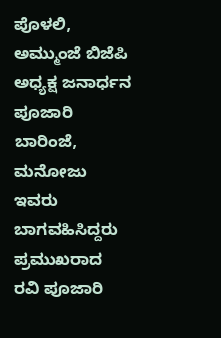ಪೊಳಲಿ, ಅಮ್ಮುಂಜೆ ಬಿಜೆಪಿ ಅಧ್ಯಕ್ಷ ಜನಾರ್ಧನ ಪೂಜಾರಿ ಬಾರಿಂಜೆ,  ಮನೋಜು ಇವರು ಬಾಗವಹಿಸಿದ್ದರು ಪ್ರಮುಖರಾದ ರವಿ ಪೂಜಾರಿ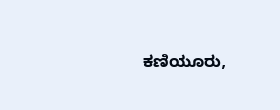ಕಣಿಯೂರು,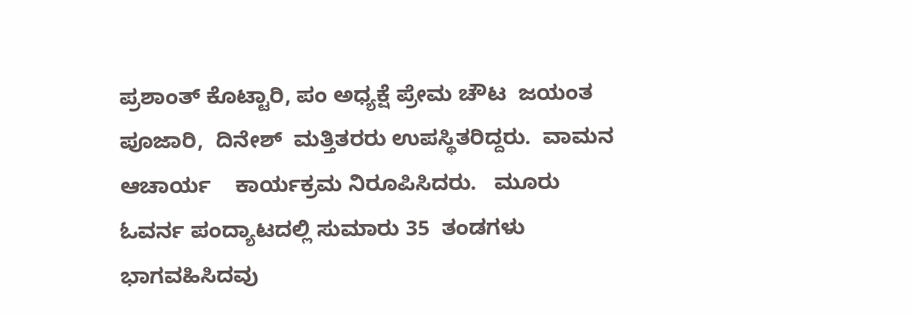ಪ್ರಶಾಂತ್ ಕೊಟ್ಟಾರಿ, ಪಂ ಅಧ್ಯಕ್ಷೆ ಪ್ರೇಮ ಚೌಟ  ಜಯಂತ ಪೂಜಾರಿ,  ದಿನೇಶ್  ಮತ್ತಿತರರು ಉಪಸ್ಥಿತರಿದ್ದರು.  ವಾಮನ ಆಚಾರ್ಯ    ಕಾರ್ಯಕ್ರಮ ನಿರೂಪಿಸಿದರು.   ಮೂರು ಓವರ್ನ ಪಂದ್ಯಾಟದಲ್ಲಿ ಸುಮಾರು 35  ತಂಡಗಳು ಭಾಗವಹಿಸಿದವು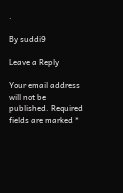.

By suddi9

Leave a Reply

Your email address will not be published. Required fields are marked *